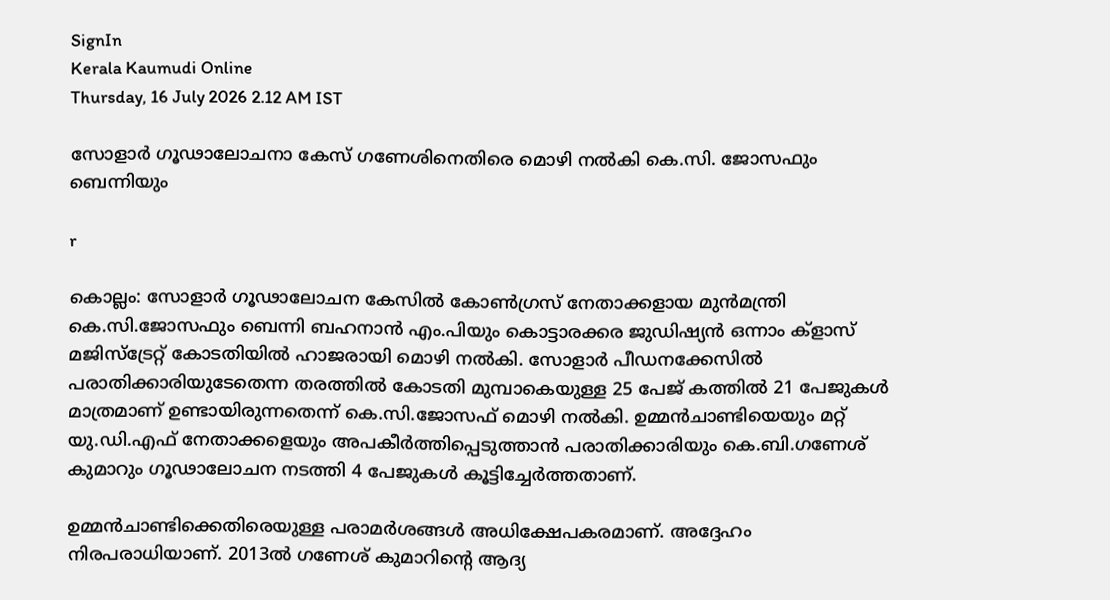SignIn
Kerala Kaumudi Online
Thursday, 16 July 2026 2.12 AM IST

സോളാർ ഗൂഢാലോചനാ കേസ് ഗണേശിനെതിരെ മൊഴി നൽകി കെ.സി. ജോസഫും ബെന്നിയും

r

കൊല്ലം: സോളാർ ഗൂഢാലോചന കേസിൽ കോൺഗ്രസ് നേതാക്കളായ മുൻമന്ത്രി കെ.സി.ജോസഫും ബെന്നി ബഹനാൻ എം.പിയും കൊട്ടാരക്കര ജുഡിഷ്യൻ ഒന്നാം ക്ളാസ് മജിസ്ട്രേറ്റ് കോടതിയിൽ ഹാജരായി മൊഴി നൽകി. സോളാർ പീഡനക്കേസിൽ പരാതിക്കാരിയുടേതെന്ന തരത്തിൽ കോടതി മുമ്പാകെയുള്ള 25 പേജ് കത്തിൽ 21 പേജുകൾ മാത്രമാണ് ഉണ്ടായിരുന്നതെന്ന് കെ.സി.ജോസഫ് മൊഴി നൽകി. ഉമ്മൻചാണ്ടിയെയും മറ്റ് യു.ഡി.എഫ് നേതാക്കളെയും അപകീർത്തിപ്പെടുത്താൻ പരാതിക്കാരിയും കെ.ബി.ഗണേശ് കുമാറും ഗൂഢാലോചന നടത്തി 4 പേജുകൾ കൂട്ടിച്ചേർത്തതാണ്.

ഉമ്മൻചാണ്ടിക്കെതിരെയുള്ള പരാമർശങ്ങൾ അധിക്ഷേപകരമാണ്. അദ്ദേഹം നിരപരാധിയാണ്. 2013ൽ ഗണേശ് കുമാറിന്റെ ആദ്യ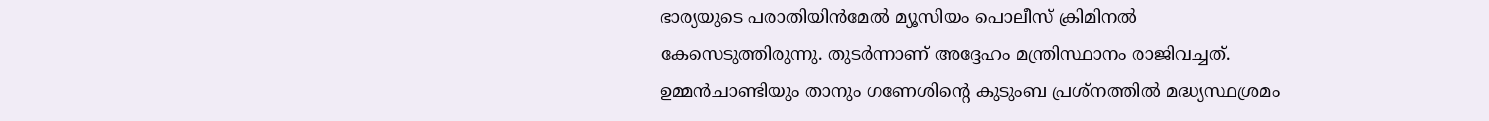ഭാര്യയുടെ പരാതിയിൻമേൽ മ്യൂസിയം പൊലീസ് ക്രിമിനൽ കേസെടുത്തിരുന്നു. തുടർന്നാണ് അദ്ദേഹം മന്ത്രിസ്ഥാനം രാജിവച്ചത്. ഉമ്മൻചാണ്ടിയും താനും ഗണേശിന്റെ കുടുംബ പ്രശ്നത്തിൽ മദ്ധ്യസ്ഥശ്രമം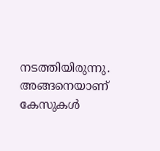നടത്തിയിരുന്നു. അങ്ങനെയാണ് കേസുകൾ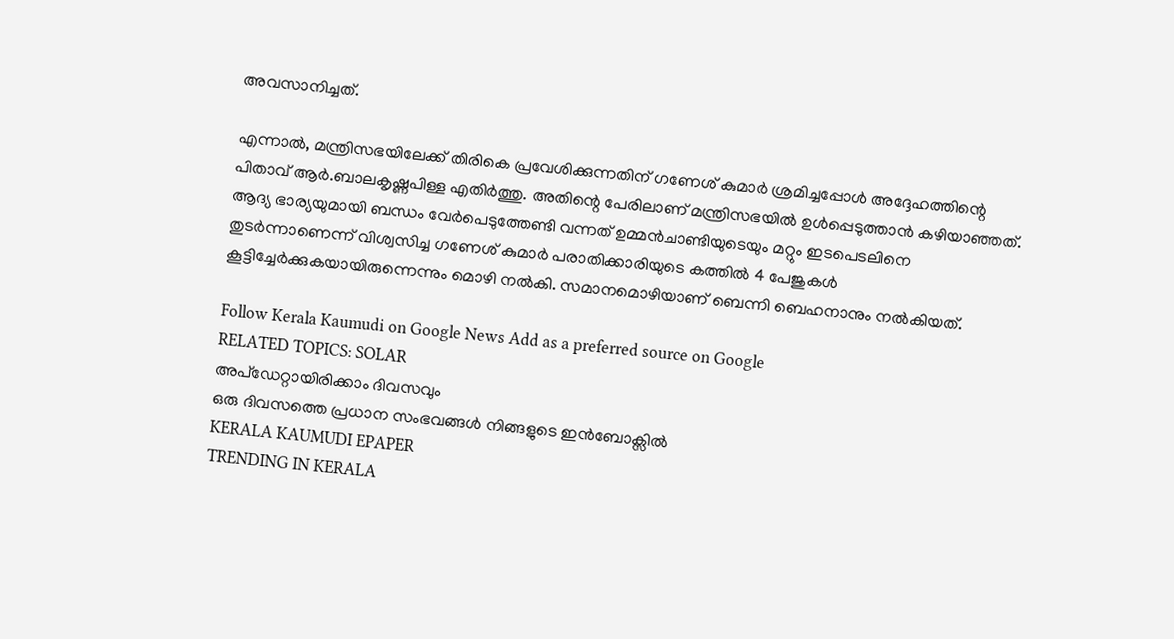അവസാനിച്ചത്.

എന്നാൽ, മന്ത്രിസഭയിലേക്ക് തിരികെ പ്രവേശിക്കുന്നതിന് ഗണേശ് കുമാർ ശ്രമിച്ചപ്പോൾ അദ്ദേഹത്തിന്റെ പിതാവ് ആർ.ബാലകൃഷ്ണപിള്ള എതിർത്തു. അതിന്റെ പേരിലാണ് മന്ത്രിസഭയിൽ ഉൾപ്പെടുത്താൻ കഴിയാഞ്ഞത്. ആദ്യ ഭാര്യയുമായി ബന്ധം വേർപെടുത്തേണ്ടി വന്നത് ഉമ്മൻചാണ്ടിയുടെയും മറ്റും ഇടപെടലിനെ തുടർന്നാണെന്ന് വിശ്വസിച്ച ഗണേശ് കുമാർ പരാതിക്കാരിയുടെ കത്തിൽ 4 പേജുകൾ കൂട്ടിച്ചേർക്കുകയായിരുന്നെന്നും മൊഴി നൽകി. സമാനമൊഴിയാണ് ബെന്നി ബെഹനാനും നൽകിയത്.

Follow Kerala Kaumudi on Google News Add as a preferred source on Google
RELATED TOPICS: SOLAR
അപ്ഡേറ്റായിരിക്കാം ദിവസവും
ഒരു ദിവസത്തെ പ്രധാന സംഭവങ്ങൾ നിങ്ങളുടെ ഇൻബോക്സിൽ
KERALA KAUMUDI EPAPER
TRENDING IN KERALA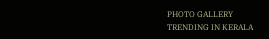PHOTO GALLERY
TRENDING IN KERALA